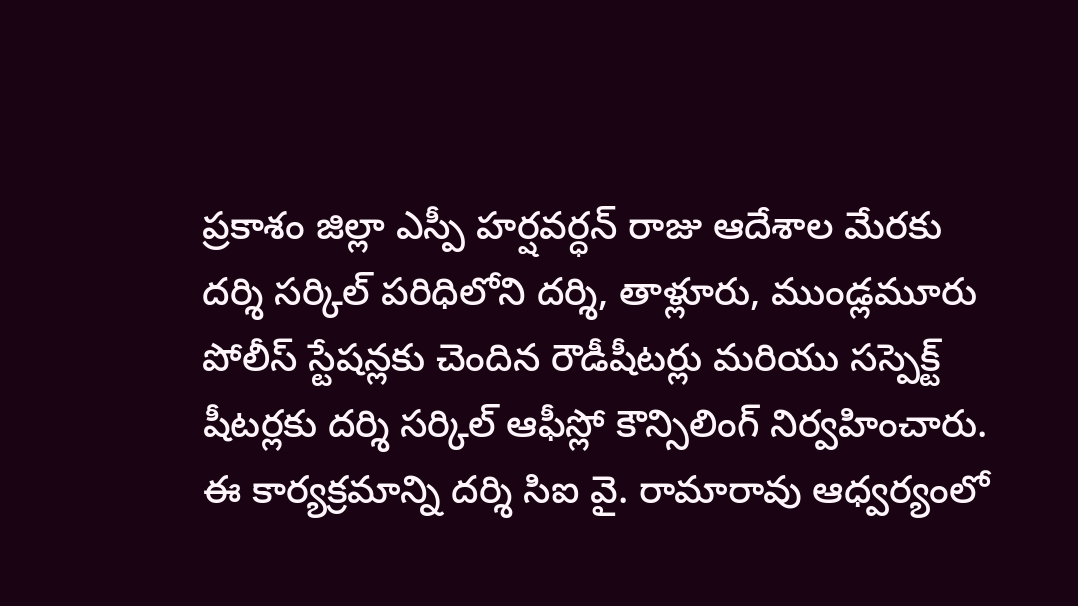ప్రకాశం జిల్లా ఎస్పీ హర్షవర్ధన్ రాజు ఆదేశాల మేరకు దర్శి సర్కిల్ పరిధిలోని దర్శి, తాళ్లూరు, ముండ్లమూరు పోలీస్ స్టేషన్లకు చెందిన రౌడీషీటర్లు మరియు సస్పెక్ట్ షీటర్లకు దర్శి సర్కిల్ ఆఫీస్లో కౌన్సిలింగ్ నిర్వహించారు. ఈ కార్యక్రమాన్ని దర్శి సిఐ వై. రామారావు ఆధ్వర్యంలో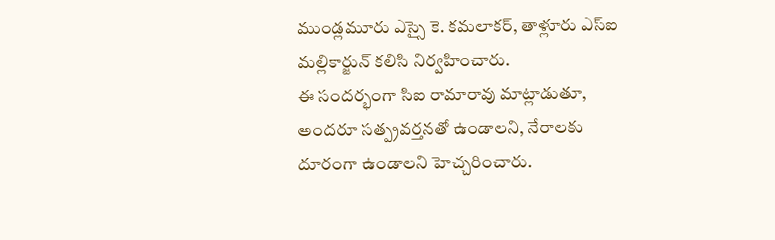ముండ్లమూరు ఎస్సై కె. కమలాకర్, తాళ్లూరు ఎస్ఐ మల్లికార్జున్ కలిసి నిర్వహించారు.
ఈ సందర్భంగా సిఐ రామారావు మాట్లాడుతూ, అందరూ సత్ప్రవర్తనతో ఉండాలని, నేరాలకు దూరంగా ఉండాలని హెచ్చరించారు.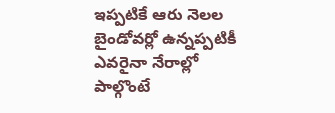ఇప్పటికే ఆరు నెలల బైండోవర్లో ఉన్నప్పటికీ ఎవరైనా నేరాల్లో పాల్గొంటే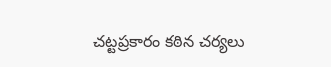చట్టప్రకారం కఠిన చర్యలు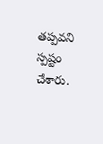తప్పవని స్పష్టం చేశారు.